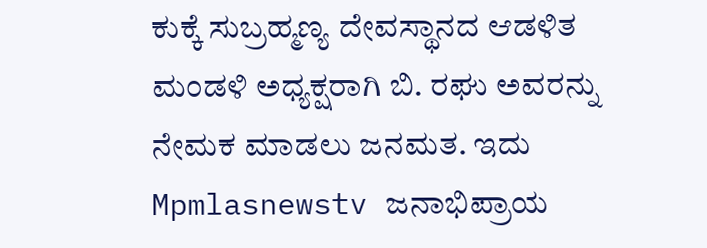ಕುಕ್ಕೆ ಸುಬ್ರಹ್ಮಣ್ಯ ದೇವಸ್ಥಾನದ ಆಡಳಿತ ಮಂಡಳಿ ಅಧ್ಯಕ್ಷರಾಗಿ ಬಿ. ರಘು ಅವರನ್ನು ನೇಮಕ ಮಾಡಲು ಜನಮತ. ಇದು Mpmlasnewstv ಜನಾಭಿಪ್ರಾಯ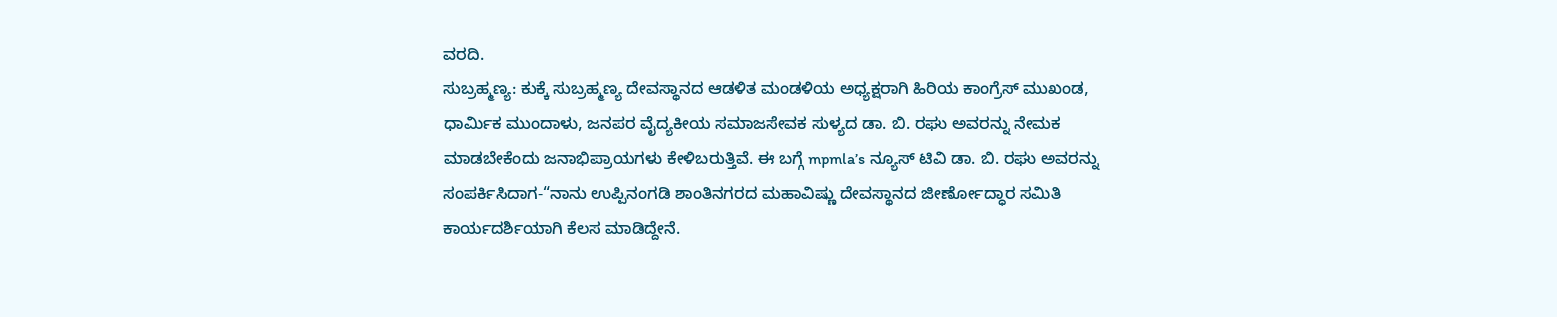ವರದಿ.
ಸುಬ್ರಹ್ಮಣ್ಯ: ಕುಕ್ಕೆ ಸುಬ್ರಹ್ಮಣ್ಯ ದೇವಸ್ಥಾನದ ಆಡಳಿತ ಮಂಡಳಿಯ ಅಧ್ಯಕ್ಷರಾಗಿ ಹಿರಿಯ ಕಾಂಗ್ರೆಸ್ ಮುಖಂಡ, ಧಾರ್ಮಿಕ ಮುಂದಾಳು, ಜನಪರ ವೈದ್ಯಕೀಯ ಸಮಾಜಸೇವಕ ಸುಳ್ಯದ ಡಾ. ಬಿ. ರಘು ಅವರನ್ನು ನೇಮಕ ಮಾಡಬೇಕೆಂದು ಜನಾಭಿಪ್ರಾಯಗಳು ಕೇಳಿಬರುತ್ತಿವೆ. ಈ ಬಗ್ಗೆ mpmla’s ನ್ಯೂಸ್ ಟಿವಿ ಡಾ. ಬಿ. ರಘು ಅವರನ್ನು ಸಂಪರ್ಕಿಸಿದಾಗ-“ನಾನು ಉಪ್ಪಿನಂಗಡಿ ಶಾಂತಿನಗರದ ಮಹಾವಿಷ್ಣು ದೇವಸ್ಥಾನದ ಜೀರ್ಣೋದ್ಧಾರ ಸಮಿತಿ ಕಾರ್ಯದರ್ಶಿಯಾಗಿ ಕೆಲಸ ಮಾಡಿದ್ದೇನೆ.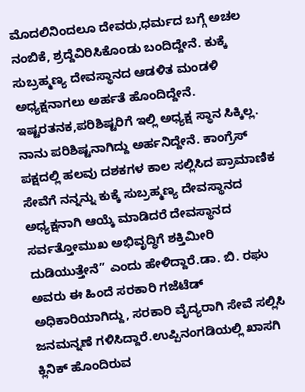ಮೊದಲಿನಿಂದಲೂ ದೇವರು,ಧರ್ಮದ ಬಗ್ಗೆ ಅಚಲ ನಂಬಿಕೆ, ಶ್ರದ್ದೆವಿರಿಸಿಕೊಂಡು ಬಂದಿದ್ದೇನೆ. ಕುಕ್ಕೆ ಸುಬ್ರಹ್ಮಣ್ಯ ದೇವಸ್ಥಾನದ ಆಡಳಿತ ಮಂಡಳಿ ಅಧ್ಯಕ್ಷನಾಗಲು ಅರ್ಹತೆ ಹೊಂದಿದ್ದೇನೆ. ಇಷ್ಟರತನಕ,ಪರಿಶಿಷ್ಟರಿಗೆ ಇಲ್ಲಿ ಅಧ್ಯಕ್ಷ ಸ್ಥಾನ ಸಿಕ್ಕಿಲ್ಲ. ನಾನು ಪರಿಶಿಷ್ಟನಾಗಿದ್ದು ಅರ್ಹನಿದ್ದೇನೆ. ಕಾಂಗ್ರೆಸ್ ಪಕ್ಷದಲ್ಲಿ ಹಲವು ದಶಕಗಳ ಕಾಲ ಸಲ್ಲಿಸಿದ ಪ್ರಾಮಾಣಿಕ ಸೇವೆಗೆ ನನ್ನನ್ನು ಕುಕ್ಕೆ ಸುಬ್ರಹ್ಮಣ್ಯ ದೇವಸ್ಥಾನದ ಅಧ್ಯಕ್ಷನಾಗಿ ಆಯ್ಕೆ ಮಾಡಿದರೆ ದೇವಸ್ಥಾನದ ಸರ್ವತ್ತೋಮುಖ ಅಭಿವೃದ್ಧಿಗೆ ಶಕ್ತಿಮೀರಿ ದುಡಿಯುತ್ತೇನೆ” ಎಂದು ಹೇಳಿದ್ದಾರೆ.ಡಾ. ಬಿ. ರಘು ಅವರು ಈ ಹಿಂದೆ ಸರಕಾರಿ ಗಜೆಟೆಡ್ ಅಧಿಕಾರಿಯಾಗಿದ್ದು, ಸರಕಾರಿ ವೈದ್ಯರಾಗಿ ಸೇವೆ ಸಲ್ಲಿಸಿ ಜನಮನ್ನಣೆ ಗಳಿಸಿದ್ದಾರೆ.ಉಪ್ಪಿನಂಗಡಿಯಲ್ಲಿ ಖಾಸಗಿ ಕ್ಲಿನಿಕ್ ಹೊಂದಿರುವ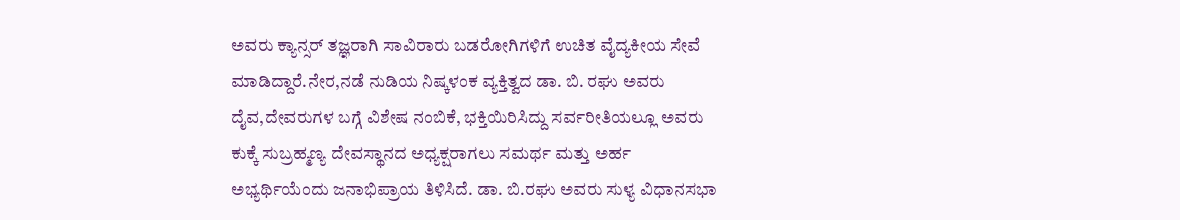ಅವರು ಕ್ಯಾನ್ಸರ್ ತಜ್ಞರಾಗಿ ಸಾವಿರಾರು ಬಡರೋಗಿಗಳಿಗೆ ಉಚಿತ ವೈದ್ಯಕೀಯ ಸೇವೆ ಮಾಡಿದ್ದಾರೆ.ನೇರ,ನಡೆ ನುಡಿಯ ನಿಷ್ಕಳಂಕ ವ್ಯಕ್ತಿತ್ವದ ಡಾ. ಬಿ. ರಘು ಅವರು ದೈವ,ದೇವರುಗಳ ಬಗ್ಗೆ ವಿಶೇಷ ನಂಬಿಕೆ, ಭಕ್ತಿಯಿರಿಸಿದ್ದು ಸರ್ವರೀತಿಯಲ್ಲೂ ಅವರು ಕುಕ್ಕೆ ಸುಬ್ರಹ್ಮಣ್ಯ ದೇವಸ್ಥಾನದ ಅಧ್ಯಕ್ಷರಾಗಲು ಸಮರ್ಥ ಮತ್ತು ಅರ್ಹ ಅಭ್ಯರ್ಥಿಯೆಂದು ಜನಾಭಿಪ್ರಾಯ ತಿಳಿಸಿದೆ. ಡಾ. ಬಿ.ರಘು ಅವರು ಸುಳ್ಯ ವಿಧಾನಸಭಾ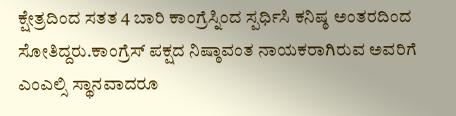ಕ್ಷೇತ್ರದಿಂದ ಸತತ 4 ಬಾರಿ ಕಾಂಗ್ರೆಸ್ನಿಂದ ಸ್ಪರ್ಧಿಸಿ ಕನಿಷ್ಠ ಅಂತರದಿಂದ ಸೋತಿದ್ದರು.ಕಾಂಗ್ರೆಸ್ ಪಕ್ಷದ ನಿಷ್ಠಾವಂತ ನಾಯಕರಾಗಿರುವ ಅವರಿಗೆ ಎಂಎಲ್ಸಿ ಸ್ಥಾನವಾದರೂ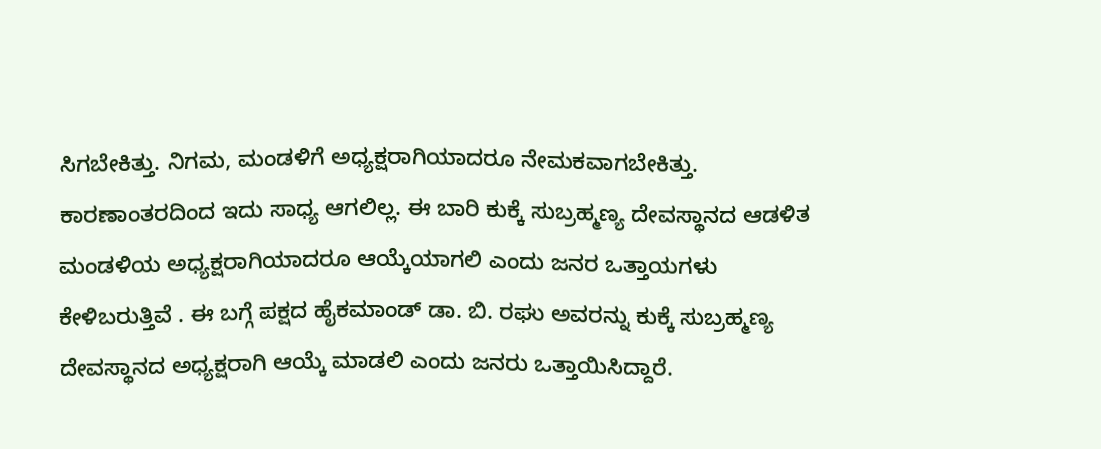ಸಿಗಬೇಕಿತ್ತು. ನಿಗಮ, ಮಂಡಳಿಗೆ ಅಧ್ಯಕ್ಷರಾಗಿಯಾದರೂ ನೇಮಕವಾಗಬೇಕಿತ್ತು. ಕಾರಣಾಂತರದಿಂದ ಇದು ಸಾಧ್ಯ ಆಗಲಿಲ್ಲ. ಈ ಬಾರಿ ಕುಕ್ಕೆ ಸುಬ್ರಹ್ಮಣ್ಯ ದೇವಸ್ಥಾನದ ಆಡಳಿತ ಮಂಡಳಿಯ ಅಧ್ಯಕ್ಷರಾಗಿಯಾದರೂ ಆಯ್ಕೆಯಾಗಲಿ ಎಂದು ಜನರ ಒತ್ತಾಯಗಳು ಕೇಳಿಬರುತ್ತಿವೆ . ಈ ಬಗ್ಗೆ ಪಕ್ಷದ ಹೈಕಮಾಂಡ್ ಡಾ. ಬಿ. ರಘು ಅವರನ್ನು ಕುಕ್ಕೆ ಸುಬ್ರಹ್ಮಣ್ಯ ದೇವಸ್ಥಾನದ ಅಧ್ಯಕ್ಷರಾಗಿ ಆಯ್ಕೆ ಮಾಡಲಿ ಎಂದು ಜನರು ಒತ್ತಾಯಿಸಿದ್ದಾರೆ.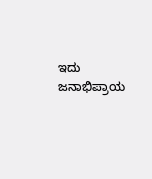ಇದು ಜನಾಭಿಪ್ರಾಯ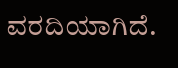ವರದಿಯಾಗಿದೆ.